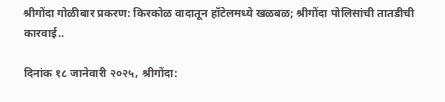श्रीगोंदा गोळीबार प्रकरण: किरकोळ वादातून हॉटेलमध्ये खळबळ; श्रीगोंदा पोलिसांची तातडीची कारवाई..

दिनांक १८ जानेवारी २०२५, श्रीगोंदा: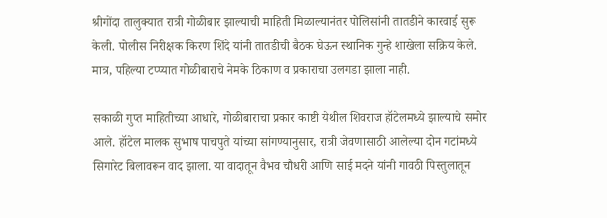श्रीगोंदा तालुक्यात रात्री गोळीबार झाल्याची माहिती मिळाल्यानंतर पोलिसांनी तातडीने कारवाई सुरू केली. पोलीस निरीक्षक किरण शिंदे यांनी तातडीची बैठक घेऊन स्थानिक गुन्हे शाखेला सक्रिय केले. मात्र, पहिल्या टप्प्यात गोळीबाराचे नेमके ठिकाण व प्रकाराचा उलगडा झाला नाही.

सकाळी गुप्त माहितीच्या आधारे, गोळीबाराचा प्रकार काष्टी येथील शिवराज हॉटेलमध्ये झाल्याचे समोर आले. हॉटेल मालक सुभाष पाचपुते यांच्या सांगण्यानुसार, रात्री जेवणासाठी आलेल्या दोन गटांमध्ये सिगारेट बिलावरून वाद झाला. या वादातून वैभव चौधरी आणि साई मदने यांनी गावठी पिस्तुलातून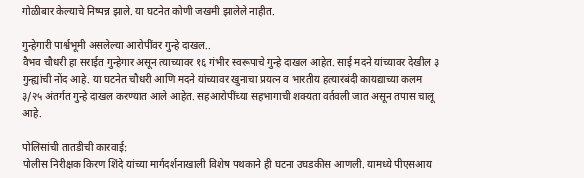गोळीबार केल्याचे निष्पन्न झाले. या घटनेत कोणी जखमी झालेले नाहीत.

गुन्हेगारी पार्श्वभूमी असलेल्या आरोपींवर गुन्हे दाखल..
वैभव चौधरी हा सराईत गुन्हेगार असून त्याच्यावर १६ गंभीर स्वरूपाचे गुन्हे दाखल आहेत. साई मदने यांच्यावर देखील ३ गुन्ह्यांची नोंद आहे. या घटनेत चौधरी आणि मदने यांच्यावर खुनाचा प्रयत्न व भारतीय हत्यारबंदी कायद्याच्या कलम ३/२५ अंतर्गत गुन्हे दाखल करण्यात आले आहेत. सहआरोपींच्या सहभागाची शक्यता वर्तवली जात असून तपास चालू आहे.

पोलिसांची तातडीची कारवाई:
पोलीस निरीक्षक किरण शिंदे यांच्या मार्गदर्शनाखाली विशेष पथकाने ही घटना उघडकीस आणली. यामध्ये पीएसआय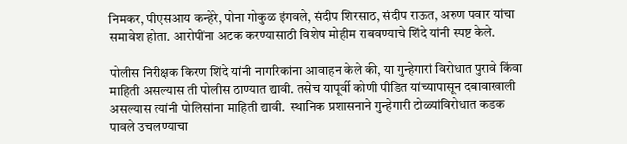निमकर, पीएसआय कन्हेरे, पोना गोकुळ इंगवले, संदीप शिरसाठ, संदीप राऊत, अरुण पवार यांचा समावेश होता. आरोपींना अटक करण्यासाठी विशेष मोहीम राबवण्याचे शिंदे यांनी स्पष्ट केले.

पोलीस निरीक्षक किरण शिंदे यांनी नागरिकांना आवाहन केले की, या गुन्हेगारां विरोधात पुरावे किंवा माहिती असल्यास ती पोलीस ठाण्यात द्यावी. तसेच यापूर्वी कोणी पीडित यांच्यापासून दबावाखाली असल्यास त्यांनी पोलिसांना माहिती द्यावी.  स्थानिक प्रशासनाने गुन्हेगारी टोळ्यांविरोधात कडक पावले उचलण्याचा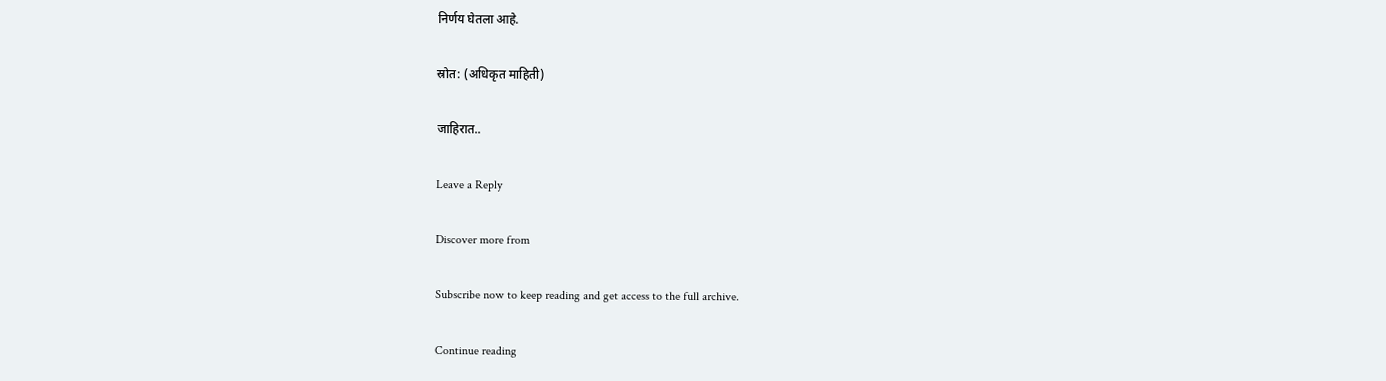निर्णय घेतला आहे.

स्रोत: (अधिकृत माहिती)

जाहिरात..

Leave a Reply

Discover more from

Subscribe now to keep reading and get access to the full archive.

Continue reading